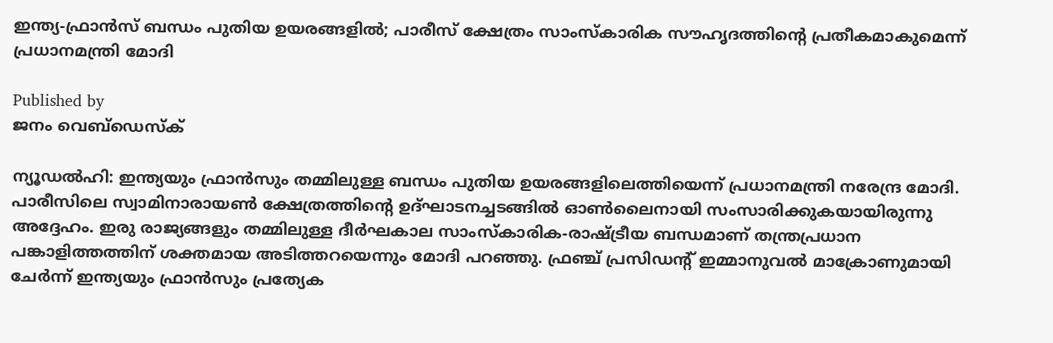ഇന്ത്യ-ഫ്രാന്‍സ് ബന്ധം പുതിയ ഉയരങ്ങളില്‍; പാരീസ് ക്ഷേത്രം സാംസ്‌കാരിക സൗഹൃദത്തിന്റെ പ്രതീകമാകുമെന്ന് പ്രധാനമന്ത്രി മോദി

Published by
ജനം വെബ്‌ഡെസ്ക്

ന്യൂഡല്‍ഹി: ഇന്ത്യയും ഫ്രാന്‍സും തമ്മിലുള്ള ബന്ധം പുതിയ ഉയരങ്ങളിലെത്തിയെന്ന് പ്രധാനമന്ത്രി നരേന്ദ്ര മോദി. പാരീസിലെ സ്വാമിനാരായണ്‍ ക്ഷേത്രത്തിന്റെ ഉദ്ഘാടനച്ചടങ്ങില്‍ ഓണ്‍ലൈനായി സംസാരിക്കുകയായിരുന്നു അദ്ദേഹം. ഇരു രാജ്യങ്ങളും തമ്മിലുള്ള ദീര്‍ഘകാല സാംസ്‌കാരിക-രാഷ്‌ട്രീയ ബന്ധമാണ് തന്ത്രപ്രധാന പങ്കാളിത്തത്തിന് ശക്തമായ അടിത്തറയെന്നും മോദി പറഞ്ഞു. ഫ്രഞ്ച് പ്രസിഡന്റ് ഇമ്മാനുവല്‍ മാക്രോണുമായി ചേര്‍ന്ന് ഇന്ത്യയും ഫ്രാന്‍സും പ്രത്യേക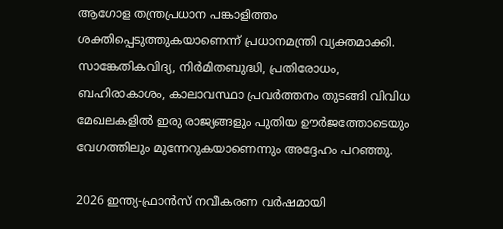ആഗോള തന്ത്രപ്രധാന പങ്കാളിത്തം ശക്തിപ്പെടുത്തുകയാണെന്ന് പ്രധാനമന്ത്രി വ്യക്തമാക്കി. സാങ്കേതികവിദ്യ, നിര്‍മിതബുദ്ധി, പ്രതിരോധം, ബഹിരാകാശം, കാലാവസ്ഥാ പ്രവര്‍ത്തനം തുടങ്ങി വിവിധ മേഖലകളില്‍ ഇരു രാജ്യങ്ങളും പുതിയ ഊര്‍ജത്തോടെയും വേഗത്തിലും മുന്നേറുകയാണെന്നും അദ്ദേഹം പറഞ്ഞു.

2026 ഇന്ത്യ-ഫ്രാന്‍സ് നവീകരണ വര്‍ഷമായി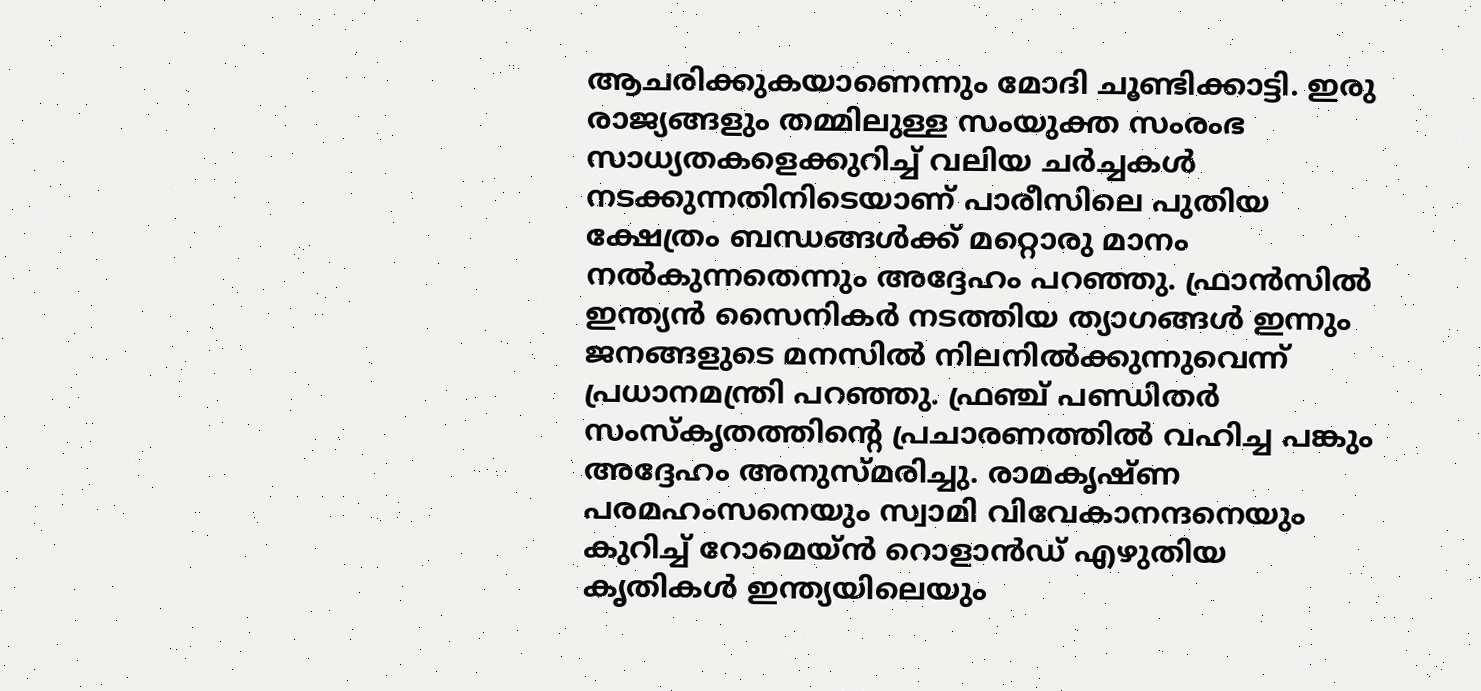ആചരിക്കുകയാണെന്നും മോദി ചൂണ്ടിക്കാട്ടി. ഇരു രാജ്യങ്ങളും തമ്മിലുള്ള സംയുക്ത സംരംഭ സാധ്യതകളെക്കുറിച്ച് വലിയ ചര്‍ച്ചകള്‍ നടക്കുന്നതിനിടെയാണ് പാരീസിലെ പുതിയ ക്ഷേത്രം ബന്ധങ്ങള്‍ക്ക് മറ്റൊരു മാനം നല്‍കുന്നതെന്നും അദ്ദേഹം പറഞ്ഞു. ഫ്രാന്‍സില്‍ ഇന്ത്യന്‍ സൈനികര്‍ നടത്തിയ ത്യാഗങ്ങള്‍ ഇന്നും ജനങ്ങളുടെ മനസില്‍ നിലനില്‍ക്കുന്നുവെന്ന് പ്രധാനമന്ത്രി പറഞ്ഞു. ഫ്രഞ്ച് പണ്ഡിതര്‍ സംസ്‌കൃതത്തിന്റെ പ്രചാരണത്തില്‍ വഹിച്ച പങ്കും അദ്ദേഹം അനുസ്മരിച്ചു. രാമകൃഷ്ണ പരമഹംസനെയും സ്വാമി വിവേകാനന്ദനെയും കുറിച്ച് റോമെയ്ന്‍ റൊളാന്‍ഡ് എഴുതിയ കൃതികള്‍ ഇന്ത്യയിലെയും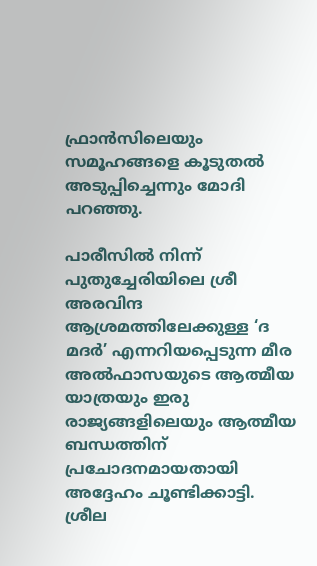ഫ്രാന്‍സിലെയും സമൂഹങ്ങളെ കൂടുതല്‍ അടുപ്പിച്ചെന്നും മോദി പറഞ്ഞു.

പാരീസില്‍ നിന്ന് പുതുച്ചേരിയിലെ ശ്രീ അരവിന്ദ ആശ്രമത്തിലേക്കുള്ള ‘ദ മദര്‍’ എന്നറിയപ്പെടുന്ന മീര അല്‍ഫാസയുടെ ആത്മീയ യാത്രയും ഇരു രാജ്യങ്ങളിലെയും ആത്മീയ ബന്ധത്തിന് പ്രചോദനമായതായി അദ്ദേഹം ചൂണ്ടിക്കാട്ടി. ശ്രീല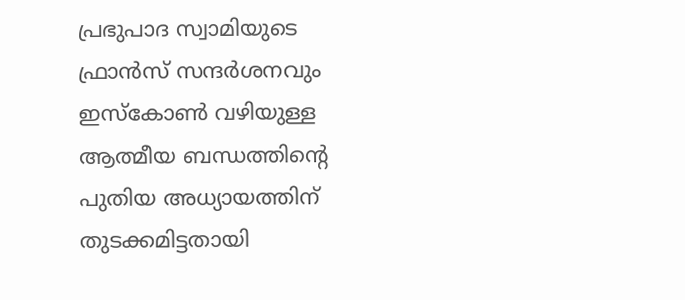പ്രഭുപാദ സ്വാമിയുടെ ഫ്രാന്‍സ് സന്ദര്‍ശനവും ഇസ്‌കോണ്‍ വഴിയുള്ള ആത്മീയ ബന്ധത്തിന്റെ പുതിയ അധ്യായത്തിന് തുടക്കമിട്ടതായി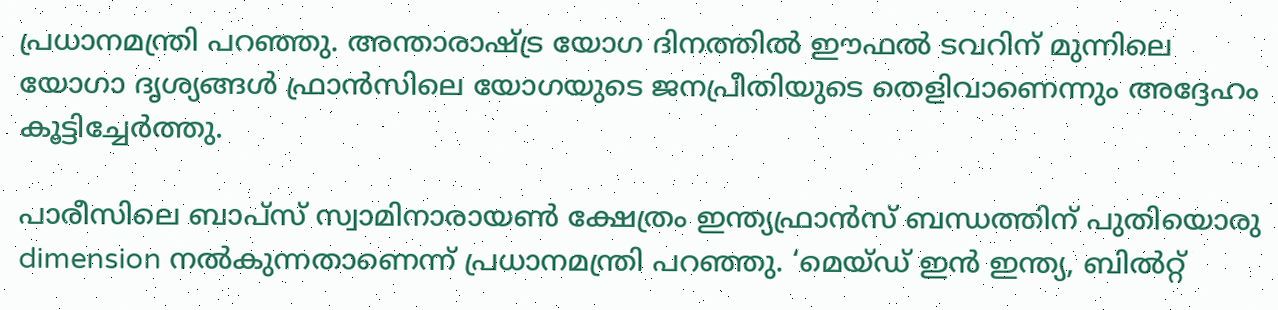പ്രധാനമന്ത്രി പറഞ്ഞു. അന്താരാഷ്‌ട്ര യോഗ ദിനത്തില്‍ ഈഫല്‍ ടവറിന് മുന്നിലെ യോഗാ ദൃശ്യങ്ങള്‍ ഫ്രാന്‍സിലെ യോഗയുടെ ജനപ്രീതിയുടെ തെളിവാണെന്നും അദ്ദേഹം കൂട്ടിച്ചേര്‍ത്തു.

പാരീസിലെ ബാപ്‌സ് സ്വാമിനാരായണ്‍ ക്ഷേത്രം ഇന്ത്യഫ്രാന്‍സ് ബന്ധത്തിന് പുതിയൊരു dimension നല്‍കുന്നതാണെന്ന് പ്രധാനമന്ത്രി പറഞ്ഞു. ‘മെയ്ഡ് ഇന്‍ ഇന്ത്യ, ബില്‍റ്റ്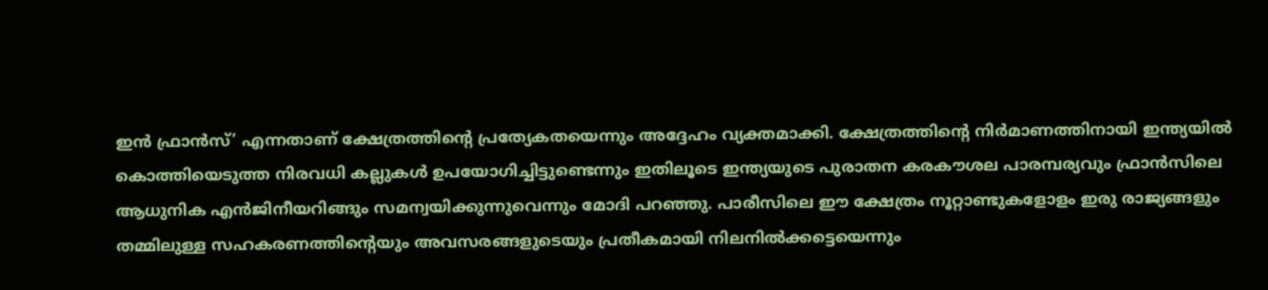ഇന്‍ ഫ്രാന്‍സ്’ എന്നതാണ് ക്ഷേത്രത്തിന്റെ പ്രത്യേകതയെന്നും അദ്ദേഹം വ്യക്തമാക്കി. ക്ഷേത്രത്തിന്റെ നിര്‍മാണത്തിനായി ഇന്ത്യയില്‍ കൊത്തിയെടുത്ത നിരവധി കല്ലുകള്‍ ഉപയോഗിച്ചിട്ടുണ്ടെന്നും ഇതിലൂടെ ഇന്ത്യയുടെ പുരാതന കരകൗശല പാരമ്പര്യവും ഫ്രാന്‍സിലെ ആധുനിക എന്‍ജിനീയറിങ്ങും സമന്വയിക്കുന്നുവെന്നും മോദി പറഞ്ഞു. പാരീസിലെ ഈ ക്ഷേത്രം നൂറ്റാണ്ടുകളോളം ഇരു രാജ്യങ്ങളും തമ്മിലുള്ള സഹകരണത്തിന്റെയും അവസരങ്ങളുടെയും പ്രതീകമായി നിലനില്‍ക്കട്ടെയെന്നും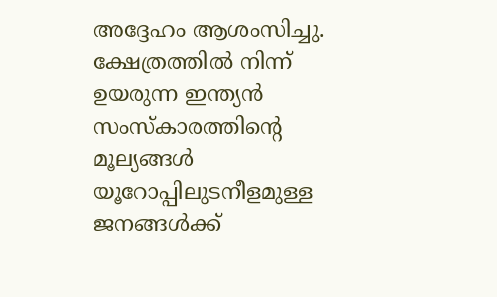അദ്ദേഹം ആശംസിച്ചു. ക്ഷേത്രത്തില്‍ നിന്ന് ഉയരുന്ന ഇന്ത്യന്‍ സംസ്‌കാരത്തിന്റെ മൂല്യങ്ങള്‍ യൂറോപ്പിലുടനീളമുള്ള ജനങ്ങള്‍ക്ക്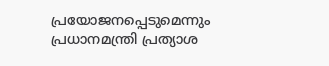പ്രയോജനപ്പെടുമെന്നും പ്രധാനമന്ത്രി പ്രത്യാശ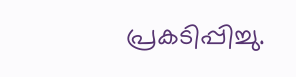പ്രകടിപ്പിച്ചു.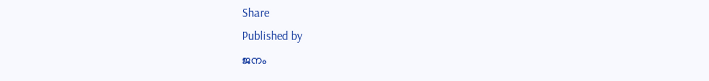Share
Published by
ജനം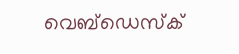വെബ്‌ഡെസ്ക്